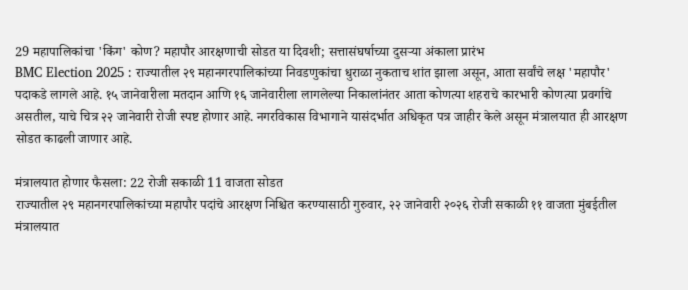29 महापालिकांचा 'किंग' कोण? महापौर आरक्षणाची सोडत या दिवशी; सत्तासंघर्षाच्या दुसऱ्या अंकाला प्रारंभ
BMC Election 2025 : राज्यातील २९ महानगरपालिकांच्या निवडणुकांचा धुराळा नुकताच शांत झाला असून, आता सर्वांचे लक्ष 'महापौर' पदाकडे लागले आहे. १५ जानेवारीला मतदान आणि १६ जानेवारीला लागलेल्या निकालांनंतर आता कोणत्या शहराचे कारभारी कोणत्या प्रवर्गाचे असतील, याचे चित्र २२ जानेवारी रोजी स्पष्ट होणार आहे. नगरविकास विभागाने यासंदर्भात अधिकृत पत्र जाहीर केले असून मंत्रालयात ही आरक्षण सोडत काढली जाणार आहे.

मंत्रालयात होणार फैसला: 22 रोजी सकाळी 11 वाजता सोडत
राज्यातील २९ महानगरपालिकांच्या महापौर पदांचे आरक्षण निश्चित करण्यासाठी गुरुवार, २२ जानेवारी २०२६ रोजी सकाळी ११ वाजता मुंबईतील मंत्रालयात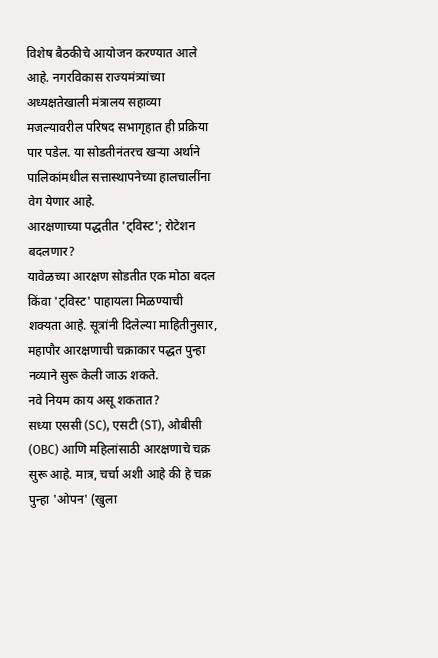विशेष बैठकीचे आयोजन करण्यात आले आहे. नगरविकास राज्यमंत्र्यांच्या अध्यक्षतेखाली मंत्रालय सहाव्या मजल्यावरील परिषद सभागृहात ही प्रक्रिया पार पडेल. या सोडतीनंतरच खऱ्या अर्थाने पालिकांमधील सत्तास्थापनेच्या हालचालींना वेग येणार आहे.
आरक्षणाच्या पद्धतीत 'ट्विस्ट'; रोटेशन बदलणार?
यावेळच्या आरक्षण सोडतीत एक मोठा बदल किंवा 'ट्विस्ट' पाहायला मिळण्याची शक्यता आहे. सूत्रांनी दिलेल्या माहितीनुसार, महापौर आरक्षणाची चक्राकार पद्धत पुन्हा नव्याने सुरू केली जाऊ शकते.
नवे नियम काय असू शकतात?
सध्या एससी (SC), एसटी (ST), ओबीसी (OBC) आणि महिलांसाठी आरक्षणाचे चक्र सुरू आहे. मात्र, चर्चा अशी आहे की हे चक्र पुन्हा 'ओपन' (खुला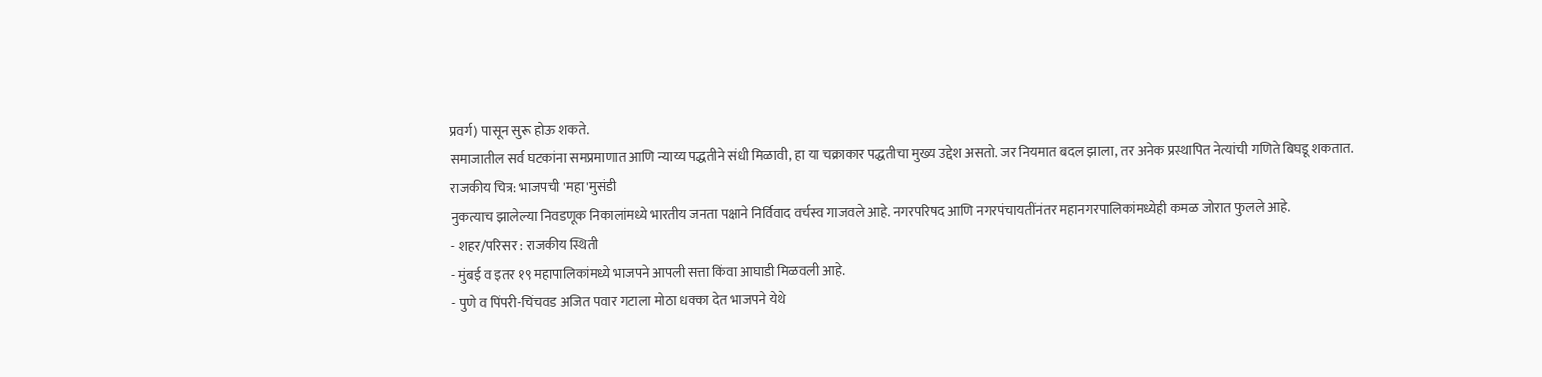प्रवर्ग) पासून सुरू होऊ शकते.
समाजातील सर्व घटकांना समप्रमाणात आणि न्याय्य पद्धतीने संधी मिळावी, हा या चक्राकार पद्धतीचा मुख्य उद्देश असतो. जर नियमात बदल झाला, तर अनेक प्रस्थापित नेत्यांची गणिते बिघडू शकतात.
राजकीय चित्र: भाजपची 'महा'मुसंडी
नुकत्याच झालेल्या निवडणूक निकालांमध्ये भारतीय जनता पक्षाने निर्विवाद वर्चस्व गाजवले आहे. नगरपरिषद आणि नगरपंचायतींनंतर महानगरपालिकांमध्येही कमळ जोरात फुलले आहे.
- शहर/परिसर : राजकीय स्थिती
- मुंबई व इतर १९ महापालिकांमध्ये भाजपने आपली सत्ता किंवा आघाडी मिळवली आहे.
- पुणे व पिंपरी-चिंचवड अजित पवार गटाला मोठा धक्का देत भाजपने येथे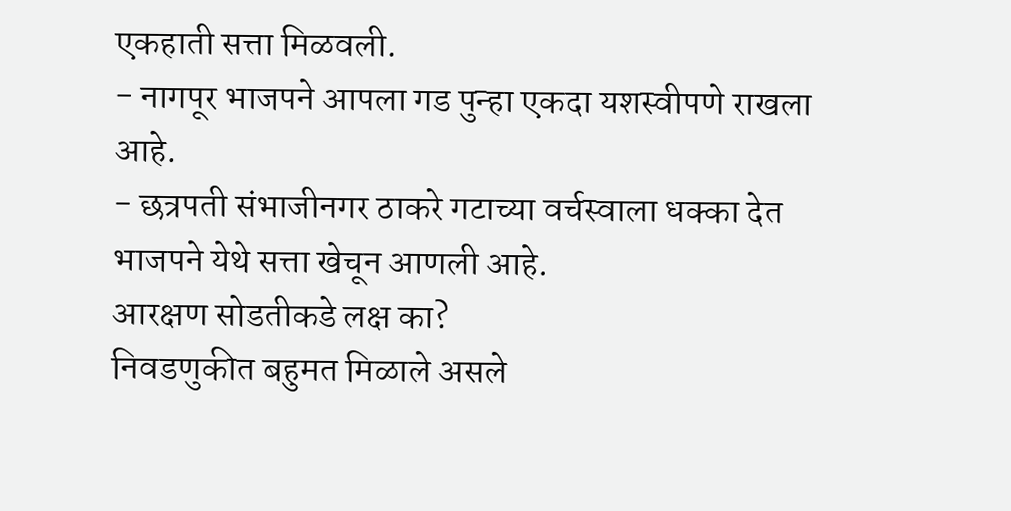एकहाती सत्ता मिळवली.
- नागपूर भाजपने आपला गड पुन्हा एकदा यशस्वीपणे राखला आहे.
- छत्रपती संभाजीनगर ठाकरे गटाच्या वर्चस्वाला धक्का देत भाजपने येथे सत्ता खेचून आणली आहे.
आरक्षण सोडतीकडे लक्ष का?
निवडणुकीत बहुमत मिळाले असले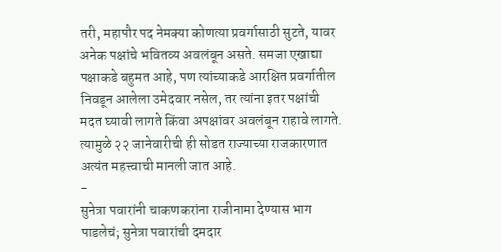तरी, महापौर पद नेमक्या कोणत्या प्रवर्गासाठी सुटते, यावर अनेक पक्षांचे भवितव्य अवलंबून असते. समजा एखाद्या पक्षाकडे बहुमत आहे, पण त्यांच्याकडे आरक्षित प्रवर्गातील निवडून आलेला उमेदवार नसेल, तर त्यांना इतर पक्षांची मदत घ्यावी लागते किंवा अपक्षांवर अवलंबून राहावे लागते. त्यामुळे २२ जानेवारीची ही सोडत राज्याच्या राजकारणात अत्यंत महत्त्वाची मानली जात आहे.
-
सुनेत्रा पवारांनी चाकणकरांना राजीनामा देण्यास भाग पाडलेचं; सुनेत्रा पवारांची दमदार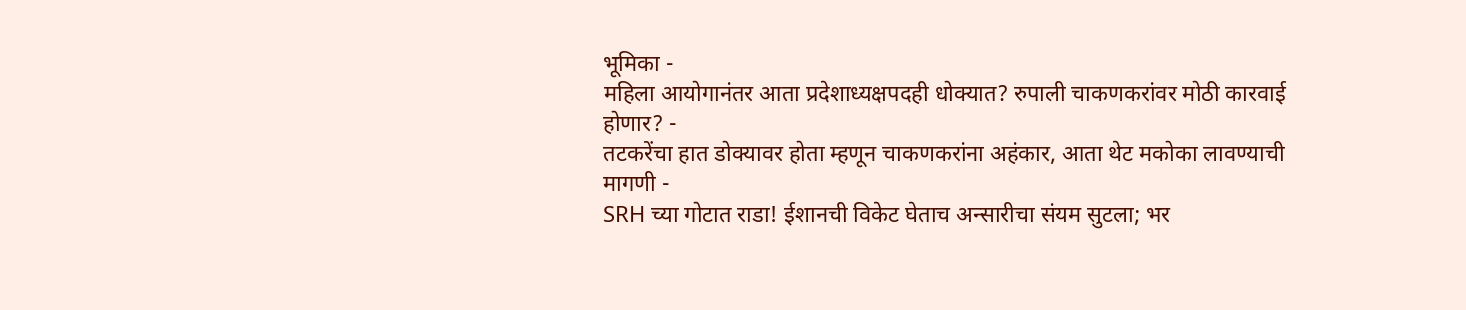भूमिका -
महिला आयोगानंतर आता प्रदेशाध्यक्षपदही धोक्यात? रुपाली चाकणकरांवर मोठी कारवाई होणार? -
तटकरेंचा हात डोक्यावर होता म्हणून चाकणकरांना अहंकार, आता थेट मकोका लावण्याची मागणी -
SRH च्या गोटात राडा! ईशानची विकेट घेताच अन्सारीचा संयम सुटला; भर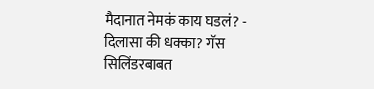मैदानात नेमकं काय घडलं? -
दिलासा की धक्का? गॅस सिलिंडरबाबत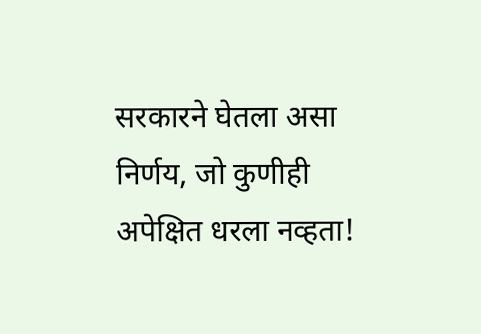सरकारने घेतला असा निर्णय, जो कुणीही अपेक्षित धरला नव्हता!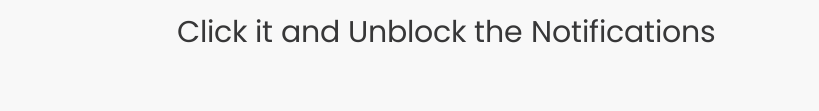Click it and Unblock the Notifications